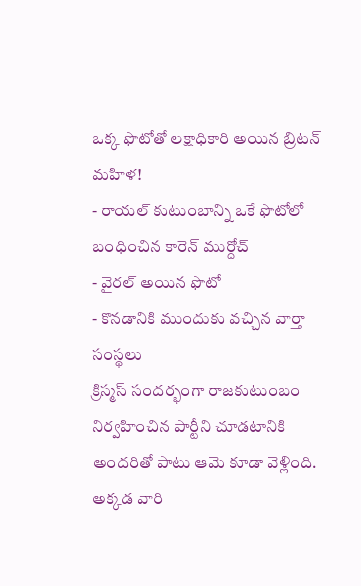ఒక్క ఫొటోతో లక్షాధికారి అయిన బ్రిటన్ మహిళ!
- రాయల్ కుటుంబాన్ని ఒకే ఫొటోలో బంధించిన కారెన్ ముర్దోచ్
- వైరల్ అయిన ఫొటో
- కొనడానికి ముందుకు వచ్చిన వార్తా సంస్థలు
క్రిస్మస్ సందర్భంగా రాజకుటుంబం నిర్వహించిన పార్టీని చూడటానికి అందరితో పాటు ఆమె కూడా వెళ్లింది. అక్కడ వారి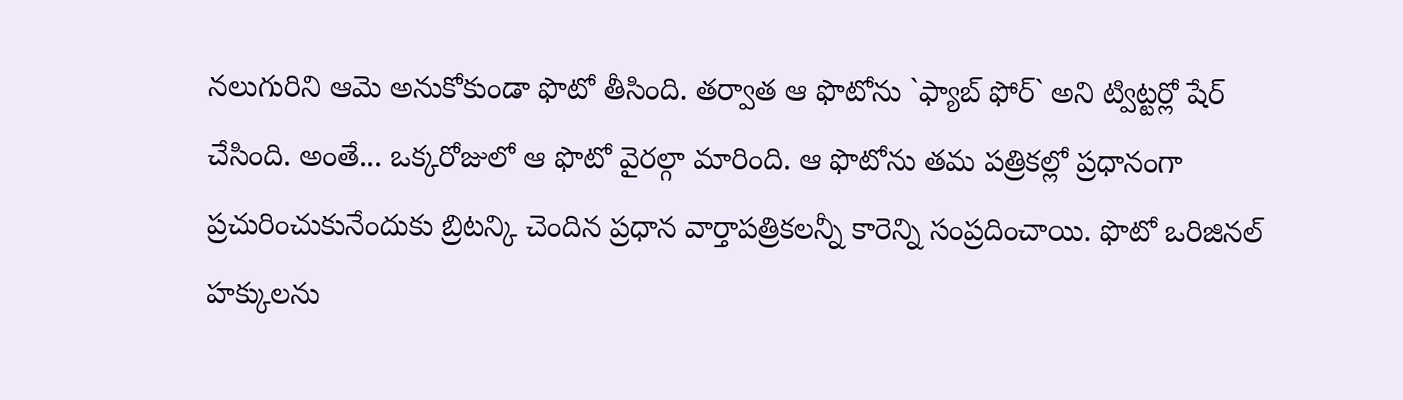నలుగురిని ఆమె అనుకోకుండా ఫొటో తీసింది. తర్వాత ఆ ఫొటోను `ఫ్యాబ్ ఫోర్` అని ట్విట్టర్లో షేర్ చేసింది. అంతే... ఒక్కరోజులో ఆ ఫొటో వైరల్గా మారింది. ఆ ఫొటోను తమ పత్రికల్లో ప్రధానంగా ప్రచురించుకునేందుకు బ్రిటన్కి చెందిన ప్రధాన వార్తాపత్రికలన్నీ కారెన్ని సంప్రదించాయి. ఫొటో ఒరిజినల్ హక్కులను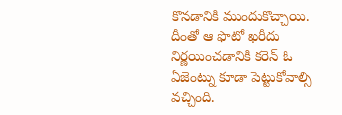కొనడానికి ముందుకొచ్చాయి. దీంతో ఆ ఫొటో ఖరీదు నిర్ణయించడానికి కరెన్ ఓ ఏజెంట్ను కూడా పెట్టుకోవాల్సి వచ్చింది.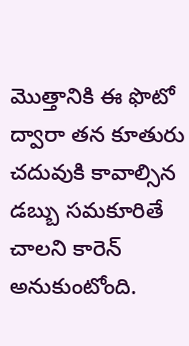మొత్తానికి ఈ ఫొటో ద్వారా తన కూతురు చదువుకి కావాల్సిన డబ్బు సమకూరితే చాలని కారెన్ అనుకుంటోంది.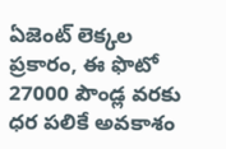ఏజెంట్ లెక్కల ప్రకారం, ఈ ఫొటో 27000 పౌండ్ల వరకు ధర పలికే అవకాశం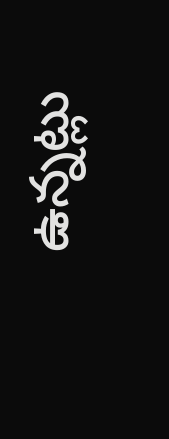ఉన్నట్లు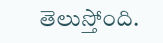తెలుస్తోంది.